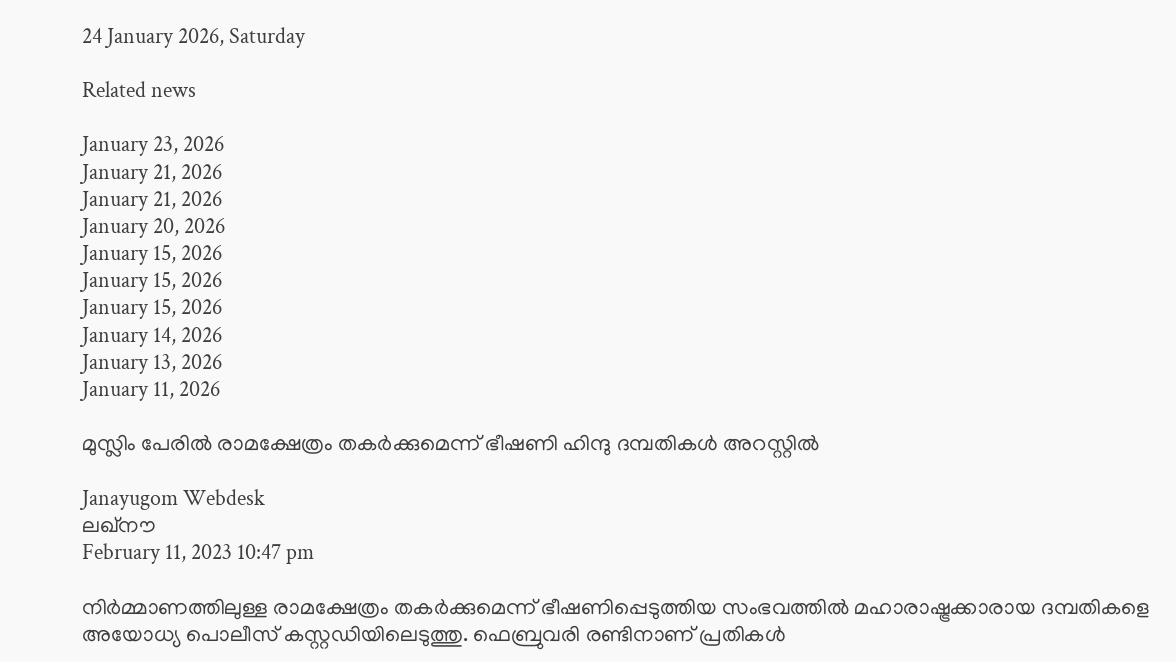24 January 2026, Saturday

Related news

January 23, 2026
January 21, 2026
January 21, 2026
January 20, 2026
January 15, 2026
January 15, 2026
January 15, 2026
January 14, 2026
January 13, 2026
January 11, 2026

മുസ്ലിം പേരില്‍ രാമക്ഷേത്രം തകര്‍ക്കുമെന്ന് ഭീഷണി ഹിന്ദു ദമ്പതികള്‍ അറസ്റ്റില്‍

Janayugom Webdesk
ലഖ്‌നൗ
February 11, 2023 10:47 pm

നിര്‍മ്മാണത്തിലുള്ള രാമക്ഷേത്രം തകര്‍ക്കുമെന്ന് ഭീഷണിപ്പെടുത്തിയ സംഭവത്തില്‍ മഹാരാഷ്ട്രക്കാരായ ദമ്പതികളെ അയോധ്യ പൊലീസ് കസ്റ്റഡിയിലെടുത്തു. ഫെബ്രുവരി രണ്ടിനാണ് പ്രതികള്‍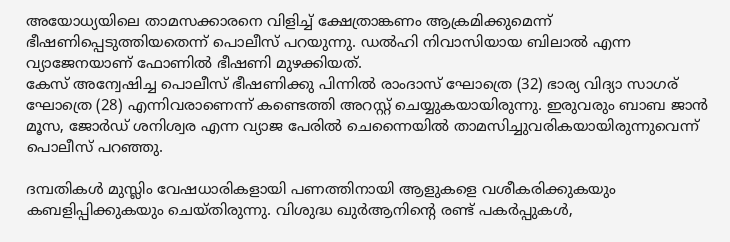അയോധ്യയിലെ താമസക്കാരനെ വിളിച്ച് ക്ഷേത്രാങ്കണം ആക്രമിക്കുമെന്ന് ഭീഷണിപ്പെടുത്തിയതെന്ന് പൊലീസ് പറയുന്നു. ഡല്‍ഹി നിവാസിയായ ബിലാല്‍ എന്ന വ്യാജേനയാണ് ഫോണില്‍ ഭീഷണി മുഴക്കിയത്.
കേസ് അന്വേഷിച്ച പൊലീസ് ഭീഷണിക്കു പിന്നില്‍ രാംദാസ് ഘോത്രെ (32) ഭാര്യ വിദ്യാ സാഗര് ഘോത്രെ (28) എന്നിവരാണെന്ന് കണ്ടെത്തി അറസ്റ്റ് ചെയ്യുകയായിരുന്നു. ഇരുവരും ബാബ ജാന്‍ മൂസ, ജോര്‍ഡ് ശനിശ്വര എന്ന വ്യാജ പേരില്‍ ചെന്നൈയില്‍ താമസിച്ചുവരികയായിരുന്നുവെന്ന് പൊലീസ് പറ‍ഞ്ഞു.

ദമ്പതികള്‍ മുസ്ലിം വേഷധാരികളായി പണത്തിനായി ആളുകളെ വശീകരിക്കുകയും കബളിപ്പിക്കുകയും ചെയ്തിരുന്നു. വിശുദ്ധ ഖുര്‍ആനിന്റെ രണ്ട് പകര്‍പ്പുകള്‍,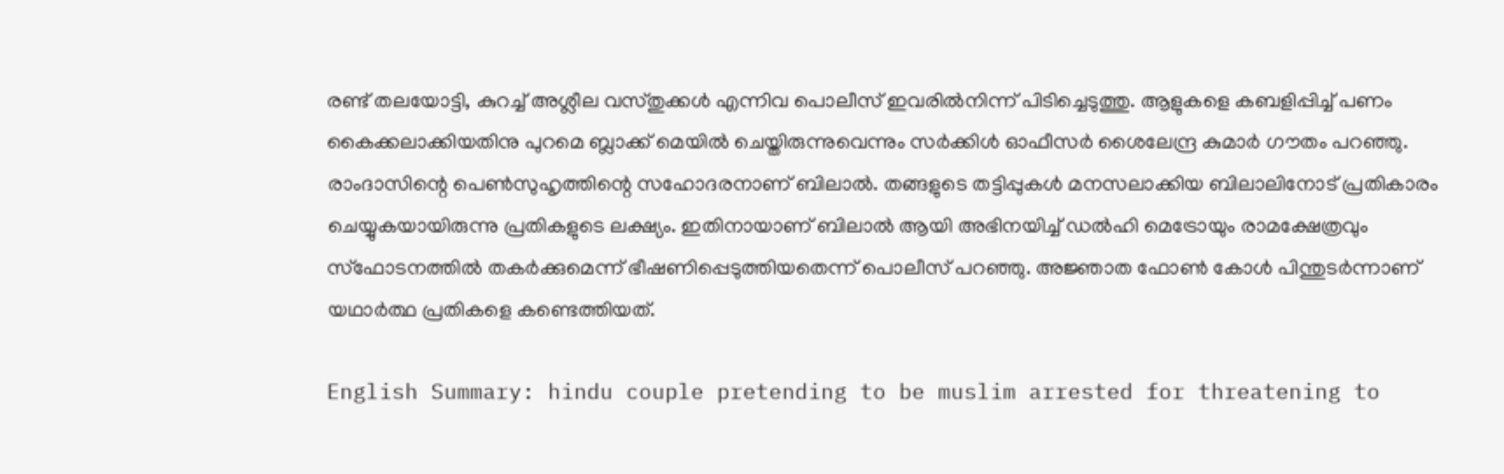രണ്ട് തലയോട്ടി, കുറച്ച് അശ്ലീല വസ്തുക്കള്‍ എന്നിവ പൊലീസ് ഇവരില്‍നിന്ന് പിടിച്ചെടുത്തു. ആളുകളെ കബളിപ്പിച്ച് പണം കൈക്കലാക്കിയതിനു പുറമെ ബ്ലാക്ക് മെയില്‍ ചെയ്തിരുന്നുവെന്നും സര്‍ക്കിള്‍ ഓഫീസര്‍ ശൈലേന്ദ്ര കുമാര്‍ ഗൗതം പറഞ്ഞു.
രാംദാസിന്റെ പെണ്‍സുഹൃത്തിന്റെ സഹോദരനാണ് ബിലാല്‍. തങ്ങളുടെ തട്ടിപ്പുകള്‍ മനസലാക്കിയ ബിലാലിനോട് പ്രതികാരം ചെയ്യുകയായിരുന്നു പ്രതികളുടെ ലക്ഷ്യം. ഇതിനായാണ് ബിലാല്‍ ആയി അഭിനയിച്ച് ഡല്‍ഹി മെട്രോയും രാമക്ഷേത്രവും സ്‌ഫോടനത്തില്‍ തകര്‍ക്കുമെന്ന് ഭീഷണിപ്പെടുത്തിയതെന്ന് പൊലീസ് പറഞ്ഞു. അജ്ഞാത ഫോണ്‍ കോള്‍ പിന്തുടര്‍ന്നാണ് യഥാര്‍ത്ഥ പ്രതികളെ കണ്ടെത്തിയത്.

English Summary: hindu couple pretending to be muslim arrested for threatening to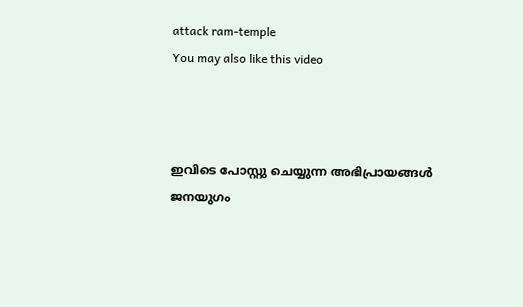attack ram-temple
You may also like this video



ഇവിടെ പോസ്റ്റു ചെയ്യുന്ന അഭിപ്രായങ്ങള്‍ ജനയുഗം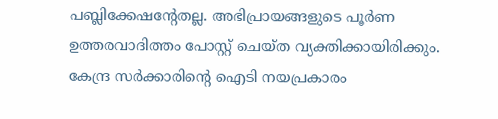പബ്ലിക്കേഷന്റേതല്ല. അഭിപ്രായങ്ങളുടെ പൂര്‍ണ ഉത്തരവാദിത്തം പോസ്റ്റ് ചെയ്ത വ്യക്തിക്കായിരിക്കും. കേന്ദ്ര സര്‍ക്കാരിന്റെ ഐടി നയപ്രകാരം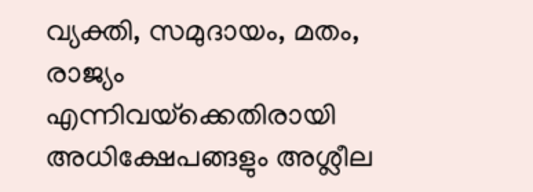വ്യക്തി, സമുദായം, മതം, രാജ്യം എന്നിവയ്‌ക്കെതിരായി അധിക്ഷേപങ്ങളും അശ്ലീല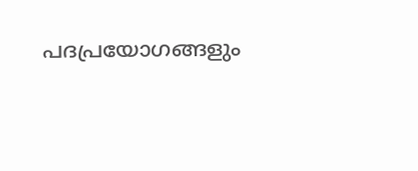പദപ്രയോഗങ്ങളും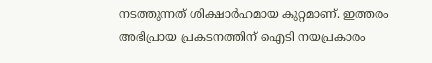നടത്തുന്നത് ശിക്ഷാര്‍ഹമായ കുറ്റമാണ്. ഇത്തരം അഭിപ്രായ പ്രകടനത്തിന് ഐടി നയപ്രകാരം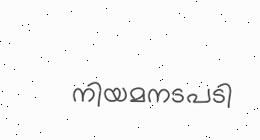നിയമനടപടി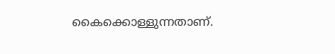കൈക്കൊള്ളുന്നതാണ്.